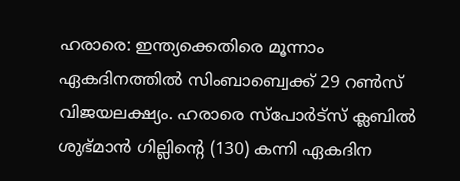ഹരാരെ: ഇന്ത്യക്കെതിരെ മൂന്നാം ഏകദിനത്തിൽ സിംബാബ്വെക്ക് 29 റൺസ് വിജയലക്ഷ്യം. ഹരാരെ സ്പോർട്സ് ക്ലബിൽ ശുഭ്മാൻ ഗില്ലിന്റെ (130) കന്നി ഏകദിന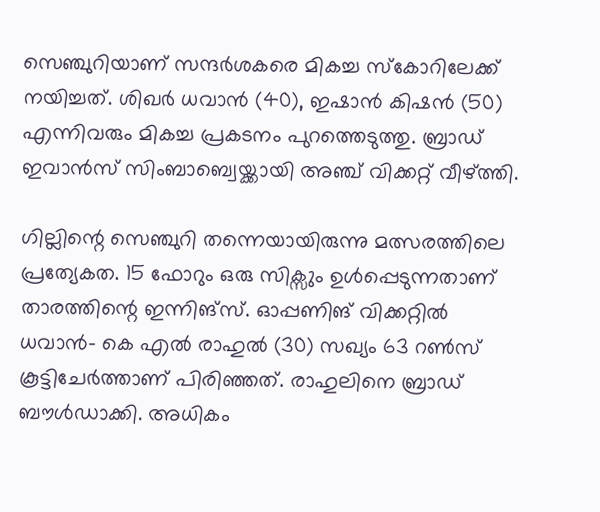സെഞ്ചുറിയാണ് സന്ദർശകരെ മികച്ച സ്‌കോറിലേക്ക് നയിച്ചത്. ശിഖർ ധവാൻ (40), ഇഷാൻ കിഷൻ (50) എന്നിവരും മികച്ച പ്രകടനം പുറത്തെടുത്തു. ബ്രാഡ് ഇവാൻസ് സിംബാബ്വെയ്ക്കായി അഞ്ച് വിക്കറ്റ് വീഴ്‌ത്തി.

ഗില്ലിന്റെ സെഞ്ചുറി തന്നെയായിരുന്നു മത്സരത്തിലെ പ്രത്യേകത. 15 ഫോറും ഒരു സിക്സും ഉൾപ്പെടുന്നതാണ് താരത്തിന്റെ ഇന്നിങ്സ്. ഓപ്പണിങ് വിക്കറ്റിൽ ധവാൻ- കെ എൽ രാഹുൽ (30) സഖ്യം 63 റൺസ് കൂട്ടിചേർത്താണ് പിരിഞ്ഞത്. രാഹുലിനെ ബ്രാഡ് ബൗൾഡാക്കി. അധികം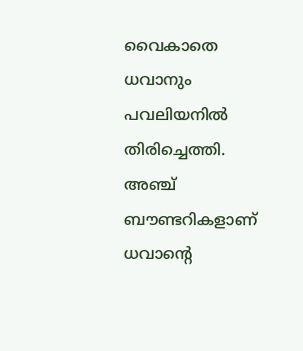വൈകാതെ ധവാനും പവലിയനിൽ തിരിച്ചെത്തി. അഞ്ച് ബൗണ്ടറികളാണ് ധവാന്റെ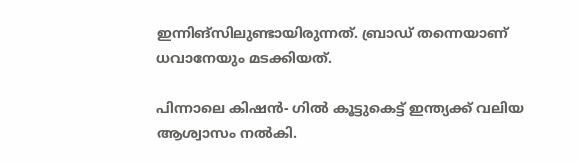ഇന്നിങ്സിലുണ്ടായിരുന്നത്. ബ്രാഡ് തന്നെയാണ് ധവാനേയും മടക്കിയത്.

പിന്നാലെ കിഷൻ- ഗിൽ കൂട്ടുകെട്ട് ഇന്ത്യക്ക് വലിയ ആശ്വാസം നൽകി.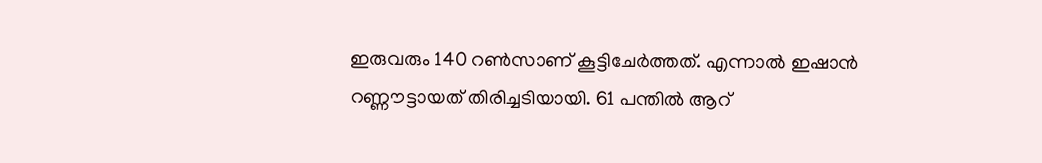ഇരുവരും 140 റൺസാണ് കൂട്ടിചേർത്തത്. എന്നാൽ ഇഷാൻ റണ്ണൗട്ടായത് തിരിച്ചടിയായി. 61 പന്തിൽ ആറ്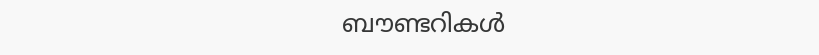ബൗണ്ടറികൾ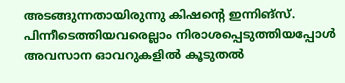അടങ്ങുന്നതായിരുന്നു കിഷന്റെ ഇന്നിങ്സ്. പിന്നീടെത്തിയവരെല്ലാം നിരാശപ്പെടുത്തിയപ്പോൾ അവസാന ഓവറുകളിൽ കൂടുതൽ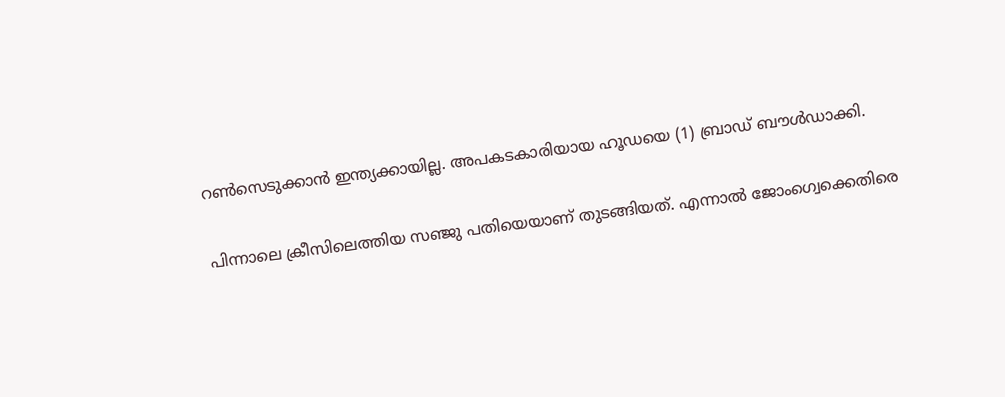റൺസെടുക്കാൻ ഇന്ത്യക്കായില്ല. അപകടകാരിയായ ഹൂഡയെ (1) ബ്രാഡ് ബൗൾഡാക്കി.

പിന്നാലെ ക്രീസിലെത്തിയ സഞ്ജു പതിയെയാണ് തുടങ്ങിയത്. എന്നാൽ ജോംഗ്വെക്കെതിരെ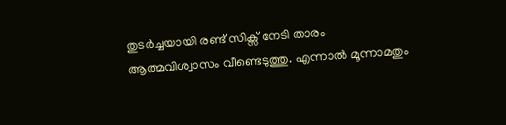തുടർച്ചയായി രണ്ട് സിക്സ് നേടി താരം ആത്മവിശ്വാസം വീണ്ടെടുത്തു. എന്നാൽ മൂന്നാമതും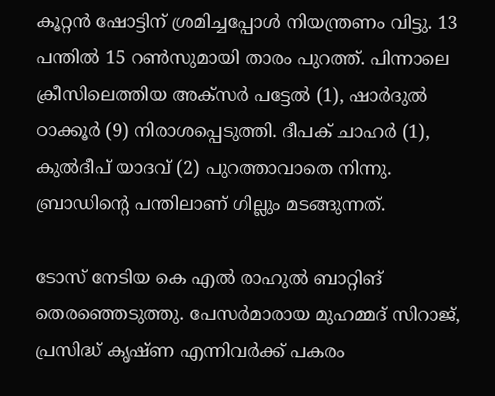കൂറ്റൻ ഷോട്ടിന് ശ്രമിച്ചപ്പോൾ നിയന്ത്രണം വിട്ടു. 13 പന്തിൽ 15 റൺസുമായി താരം പുറത്ത്. പിന്നാലെ ക്രീസിലെത്തിയ അക്സർ പട്ടേൽ (1), ഷാർദുൽ ഠാക്കൂർ (9) നിരാശപ്പെടുത്തി. ദീപക് ചാഹർ (1), കുൽദീപ് യാദവ് (2) പുറത്താവാതെ നിന്നു. ബ്രാഡിന്റെ പന്തിലാണ് ഗില്ലും മടങ്ങുന്നത്.

ടോസ് നേടിയ കെ എൽ രാഹുൽ ബാറ്റിങ് തെരഞ്ഞെടുത്തു. പേസർമാരായ മുഹമ്മദ് സിറാജ്, പ്രസിദ്ധ് കൃഷ്ണ എന്നിവർക്ക് പകരം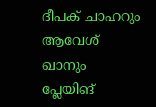ദീപക് ചാഹറും ആവേശ് ഖാനും പ്ലേയിങ്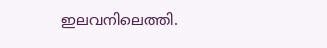ഇലവനിലെത്തി.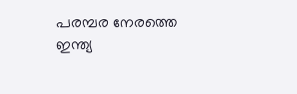പരമ്പര നേരത്തെ ഇന്ത്യ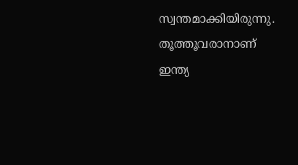സ്വന്തമാക്കിയിരുന്നു. തൂത്തൂവരാനാണ് ഇന്ത്യ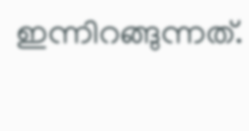ഇന്നിറങ്ങുന്നത്.